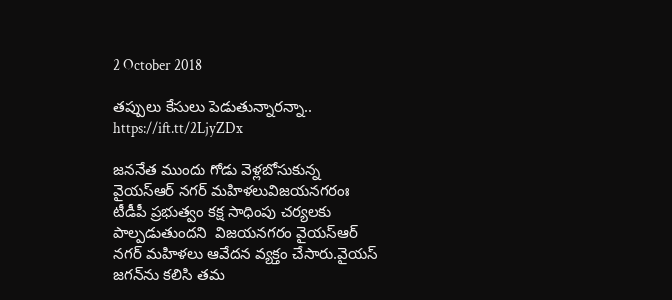2 October 2018

తప్పులు కేసులు పెడుతున్నారన్నా.. https://ift.tt/2LjyZDx

జననేత ముందు గోడు వెళ్లబోసుకున్న వైయస్‌ఆర్‌ నగర్‌ మహిళలువిజయనగరంః టీడీపీ ప్రభుత్వం కక్ష సాధింపు చర్యలకు పాల్పడుతుందని  విజయనగరం వైయస్‌ఆర్‌ నగర్‌ మహిళలు ఆవేదన వ్యక్తం చేసారు.వైయస్‌ జగన్‌ను కలిసి తమ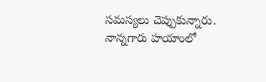సమస్యలు చెప్పుకున్నారు. నాన్నగారు హయాంలో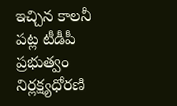ఇచ్చిన కాలనీ పట్ల టీడీపీ ప్రభుత్వం నిర్లక్ష్యధోరణి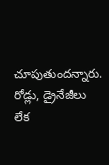చూపుతుందన్నారు. రోడ్లు, డ్రైనేజీలు లేక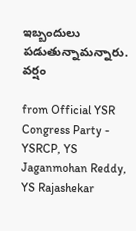ఇబ్బందులు పడుతున్నామన్నారు. వర్షం

from Official YSR Congress Party - YSRCP, YS Jaganmohan Reddy, YS Rajashekar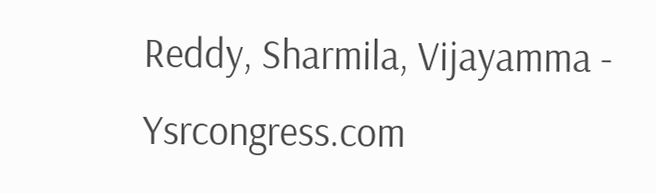Reddy, Sharmila, Vijayamma - Ysrcongress.com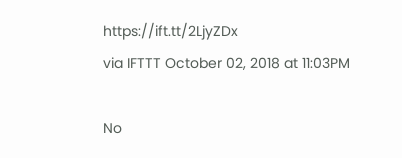https://ift.tt/2LjyZDx
via IFTTT October 02, 2018 at 11:03PM

No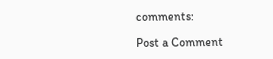comments:

Post a Comment